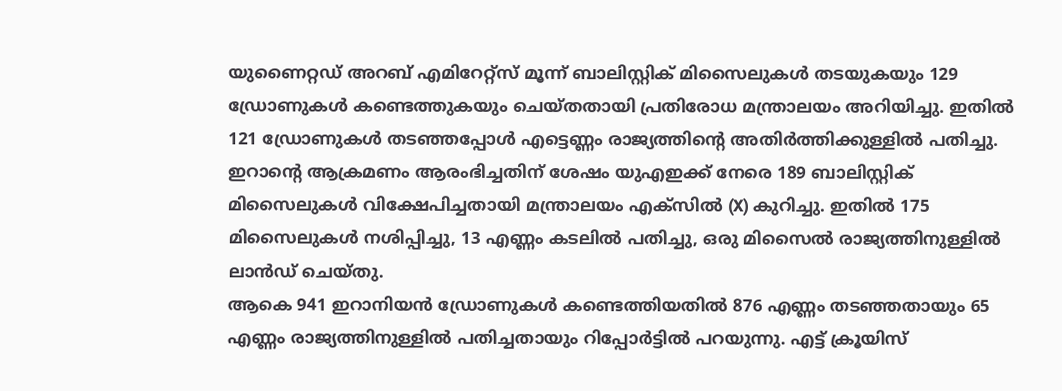യുണൈറ്റഡ് അറബ് എമിറേറ്റ്സ് മൂന്ന് ബാലിസ്റ്റിക് മിസൈലുകൾ തടയുകയും 129 ഡ്രോണുകൾ കണ്ടെത്തുകയും ചെയ്തതായി പ്രതിരോധ മന്ത്രാലയം അറിയിച്ചു. ഇതിൽ 121 ഡ്രോണുകൾ തടഞ്ഞപ്പോൾ എട്ടെണ്ണം രാജ്യത്തിന്റെ അതിർത്തിക്കുള്ളിൽ പതിച്ചു. ഇറാന്റെ ആക്രമണം ആരംഭിച്ചതിന് ശേഷം യുഎഇക്ക് നേരെ 189 ബാലിസ്റ്റിക് മിസൈലുകൾ വിക്ഷേപിച്ചതായി മന്ത്രാലയം എക്സിൽ (X) കുറിച്ചു. ഇതിൽ 175 മിസൈലുകൾ നശിപ്പിച്ചു, 13 എണ്ണം കടലിൽ പതിച്ചു, ഒരു മിസൈൽ രാജ്യത്തിനുള്ളിൽ ലാൻഡ് ചെയ്തു.
ആകെ 941 ഇറാനിയൻ ഡ്രോണുകൾ കണ്ടെത്തിയതിൽ 876 എണ്ണം തടഞ്ഞതായും 65 എണ്ണം രാജ്യത്തിനുള്ളിൽ പതിച്ചതായും റിപ്പോർട്ടിൽ പറയുന്നു. എട്ട് ക്രൂയിസ്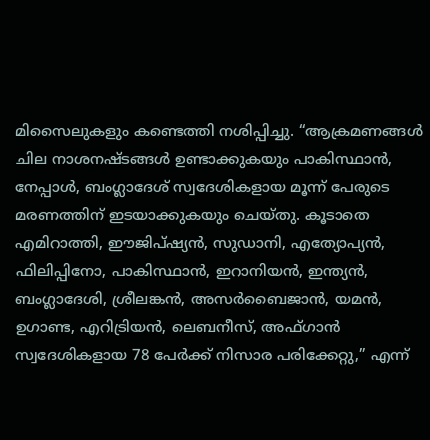മിസൈലുകളും കണ്ടെത്തി നശിപ്പിച്ചു. “ആക്രമണങ്ങൾ ചില നാശനഷ്ടങ്ങൾ ഉണ്ടാക്കുകയും പാകിസ്ഥാൻ, നേപ്പാൾ, ബംഗ്ലാദേശ് സ്വദേശികളായ മൂന്ന് പേരുടെ മരണത്തിന് ഇടയാക്കുകയും ചെയ്തു. കൂടാതെ എമിറാത്തി, ഈജിപ്ഷ്യൻ, സുഡാനി, എത്യോപ്യൻ, ഫിലിപ്പിനോ, പാകിസ്ഥാൻ, ഇറാനിയൻ, ഇന്ത്യൻ, ബംഗ്ലാദേശി, ശ്രീലങ്കൻ, അസർബൈജാൻ, യമൻ, ഉഗാണ്ട, എറിട്രിയൻ, ലെബനീസ്, അഫ്ഗാൻ സ്വദേശികളായ 78 പേർക്ക് നിസാര പരിക്കേറ്റു,” എന്ന്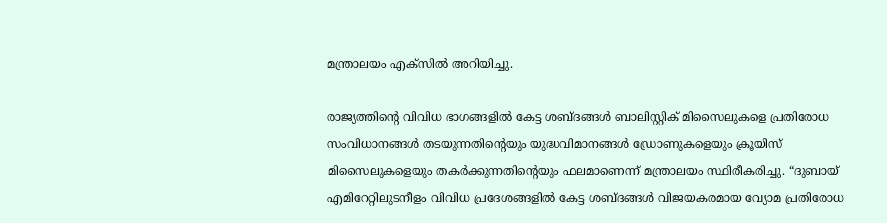മന്ത്രാലയം എക്സിൽ അറിയിച്ചു.

രാജ്യത്തിന്റെ വിവിധ ഭാഗങ്ങളിൽ കേട്ട ശബ്ദങ്ങൾ ബാലിസ്റ്റിക് മിസൈലുകളെ പ്രതിരോധ സംവിധാനങ്ങൾ തടയുന്നതിന്റെയും യുദ്ധവിമാനങ്ങൾ ഡ്രോണുകളെയും ക്രൂയിസ് മിസൈലുകളെയും തകർക്കുന്നതിന്റെയും ഫലമാണെന്ന് മന്ത്രാലയം സ്ഥിരീകരിച്ചു. “ദുബായ് എമിറേറ്റിലുടനീളം വിവിധ പ്രദേശങ്ങളിൽ കേട്ട ശബ്ദങ്ങൾ വിജയകരമായ വ്യോമ പ്രതിരോധ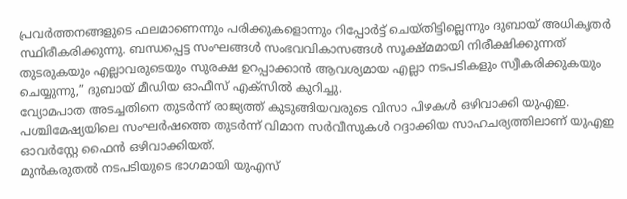പ്രവർത്തനങ്ങളുടെ ഫലമാണെന്നും പരിക്കുകളൊന്നും റിപ്പോർട്ട് ചെയ്തിട്ടില്ലെന്നും ദുബായ് അധികൃതർ സ്ഥിരീകരിക്കുന്നു. ബന്ധപ്പെട്ട സംഘങ്ങൾ സംഭവവികാസങ്ങൾ സൂക്ഷ്മമായി നിരീക്ഷിക്കുന്നത് തുടരുകയും എല്ലാവരുടെയും സുരക്ഷ ഉറപ്പാക്കാൻ ആവശ്യമായ എല്ലാ നടപടികളും സ്വീകരിക്കുകയും ചെയ്യുന്നു,” ദുബായ് മീഡിയ ഓഫീസ് എക്സിൽ കുറിച്ചു.
വ്യോമപാത അടച്ചതിനെ തുടർന്ന് രാജ്യത്ത് കുടുങ്ങിയവരുടെ വിസാ പിഴകൾ ഒഴിവാക്കി യുഎഇ. പശ്ചിമേഷ്യയിലെ സംഘർഷത്തെ തുടർന്ന് വിമാന സർവീസുകൾ റദ്ദാക്കിയ സാഹചര്യത്തിലാണ് യുഎഇ ഓവർസ്റ്റേ ഫൈൻ ഒഴിവാക്കിയത്.
മുൻകരുതൽ നടപടിയുടെ ഭാഗമായി യുഎസ്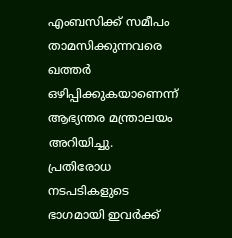എംബസിക്ക് സമീപം താമസിക്കുന്നവരെ ഖത്തർ ഒഴിപ്പിക്കുകയാണെന്ന് ആഭ്യന്തര മന്ത്രാലയം അറിയിച്ചു. പ്രതിരോധ നടപടികളുടെ ഭാഗമായി ഇവർക്ക്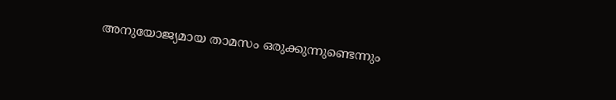അനുയോജ്യമായ താമസം ഒരുക്കുന്നുണ്ടെന്നും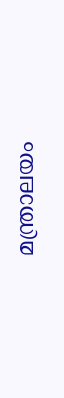മന്ത്രാലയം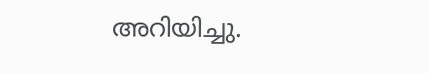അറിയിച്ചു.